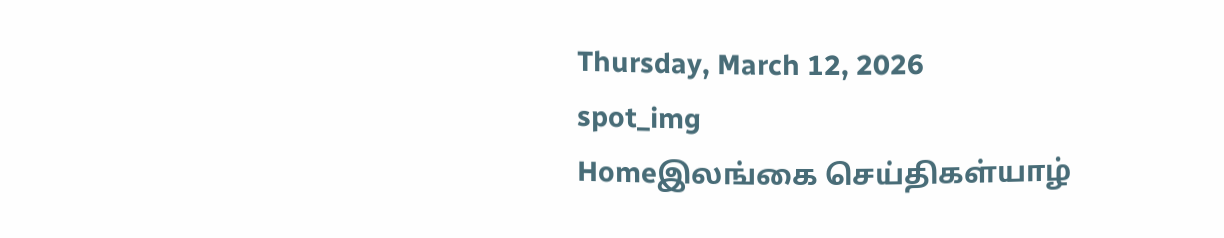Thursday, March 12, 2026
spot_img
Homeஇலங்கை செய்திகள்யாழ்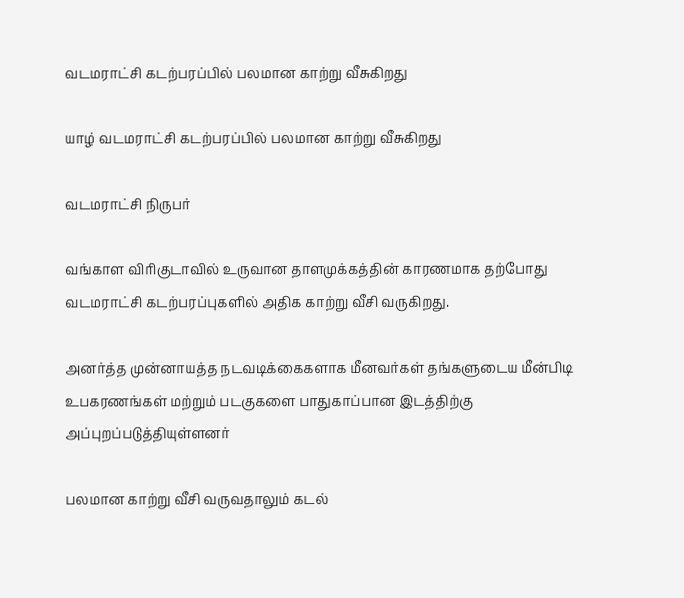வடமராட்சி கடற்பரப்பில் பலமான காற்று வீசுகிறது

யாழ் வடமராட்சி கடற்பரப்பில் பலமான காற்று வீசுகிறது

வடமராட்சி நிருபர்

வங்காள விரிகுடாவில் உருவான தாளமுக்கத்தின் காரணமாக தற்போது வடமராட்சி கடற்பரப்புகளில் அதிக காற்று வீசி வருகிறது.

அனர்த்த முன்னாயத்த நடவடிக்கைகளாக மீனவர்கள் தங்களுடைய மீன்பிடி உபகரணங்கள் மற்றும் படகுகளை பாதுகாப்பான இடத்திற்கு அப்புறப்படுத்தியுள்ளனர்

பலமான காற்று வீசி வருவதாலும் கடல்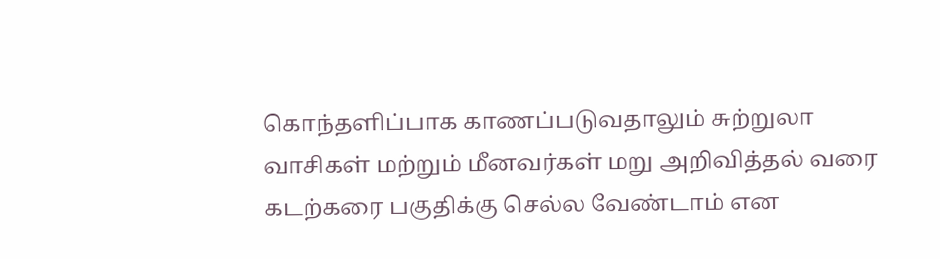கொந்தளிப்பாக காணப்படுவதாலும் சுற்றுலா வாசிகள் மற்றும் மீனவர்கள் மறு அறிவித்தல் வரை கடற்கரை பகுதிக்கு செல்ல வேண்டாம் என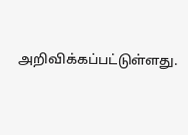அறிவிக்கப்பட்டுள்ளது.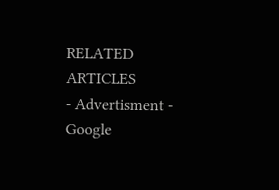RELATED ARTICLES
- Advertisment -
Google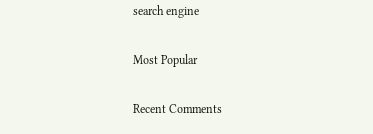search engine

Most Popular

Recent Comments